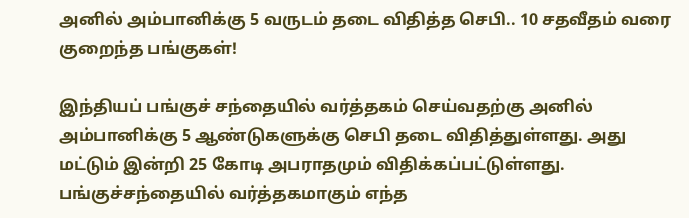அனில் அம்பானிக்கு 5 வருடம் தடை விதித்த செபி.. 10 சதவீதம் வரை குறைந்த பங்குகள்!

இந்தியப் பங்குச் சந்தையில் வர்த்தகம் செய்வதற்கு அனில் அம்பானிக்கு 5 ஆண்டுகளுக்கு செபி தடை விதித்துள்ளது. அது மட்டும் இன்றி 25 கோடி அபராதமும் விதிக்கப்பட்டுள்ளது. பங்குச்சந்தையில் வர்த்தகமாகும் எந்த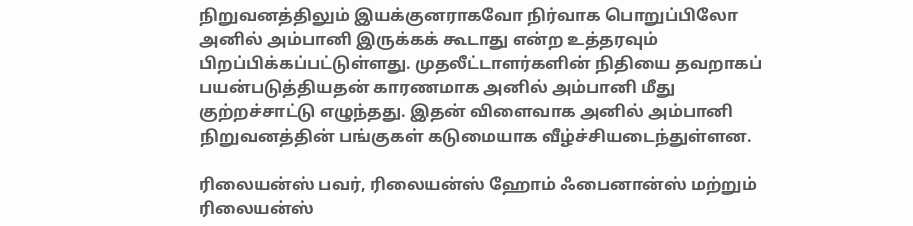நிறுவனத்திலும் இயக்குனராகவோ நிர்வாக பொறுப்பிலோ அனில் அம்பானி இருக்கக் கூடாது என்ற உத்தரவும் பிறப்பிக்கப்பட்டுள்ளது. முதலீட்டாளர்களின் நிதியை தவறாகப் பயன்படுத்தியதன் காரணமாக அனில் அம்பானி மீது குற்றச்சாட்டு எழுந்தது. இதன் விளைவாக அனில் அம்பானி நிறுவனத்தின் பங்குகள் கடுமையாக வீழ்ச்சியடைந்துள்ளன.

ரிலையன்ஸ் பவர், ரிலையன்ஸ் ஹோம் ஃபைனான்ஸ் மற்றும் ரிலையன்ஸ்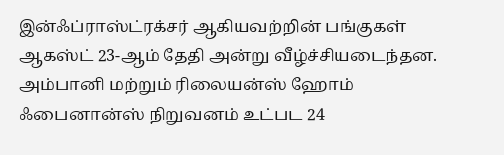இன்ஃப்ராஸ்ட்ரக்சர் ஆகியவற்றின் பங்குகள் ஆகஸ்ட் 23-ஆம் தேதி அன்று வீழ்ச்சியடைந்தன. அம்பானி மற்றும் ரிலையன்ஸ் ஹோம் ஃபைனான்ஸ் நிறுவனம் உட்பட 24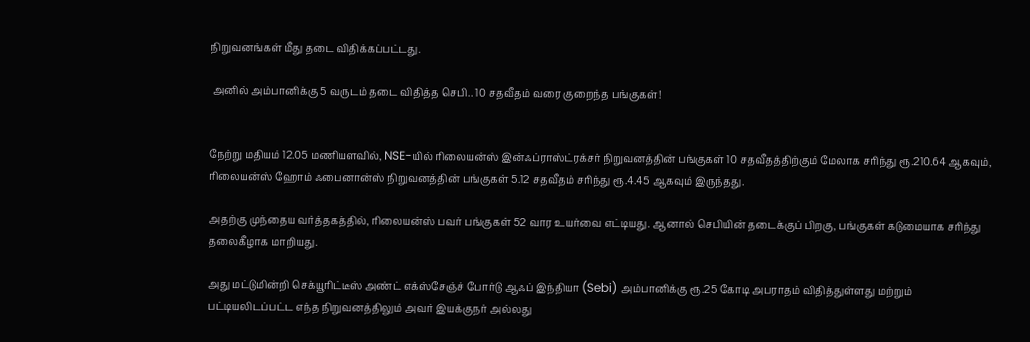நிறுவனங்கள் மீது தடை விதிக்கப்பட்டது.

 அனில் அம்பானிக்கு 5 வருடம் தடை விதித்த செபி.. 10 சதவீதம் வரை குறைந்த பங்குகள்!


நேற்று மதியம் 12.05 மணியளவில், NSE-யில் ரிலையன்ஸ் இன்ஃப்ராஸ்ட்ரக்சர் நிறுவனத்தின் பங்குகள் 10 சதவீதத்திற்கும் மேலாக சரிந்து ரூ.210.64 ஆகவும், ரிலையன்ஸ் ஹோம் ஃபைனான்ஸ் நிறுவனத்தின் பங்குகள் 5.12 சதவீதம் சரிந்து ரூ.4.45 ஆகவும் இருந்தது.

அதற்கு முந்தைய வர்த்தகத்தில், ரிலையன்ஸ் பவர் பங்குகள் 52 வார உயர்வை எட்டியது. ஆனால் செபியின் தடைக்குப் பிறகு, பங்குகள் கடுமையாக சரிந்து தலைகீழாக மாறியது.

அது மட்டுமின்றி செக்யூரிட்டீஸ் அண்ட் எக்ஸ்சேஞ்ச் போர்டு ஆஃப் இந்தியா (Sebi) அம்பானிக்கு ரூ.25 கோடி அபராதம் விதித்துள்ளது மற்றும் பட்டியலிடப்பட்ட எந்த நிறுவனத்திலும் அவர் இயக்குநர் அல்லது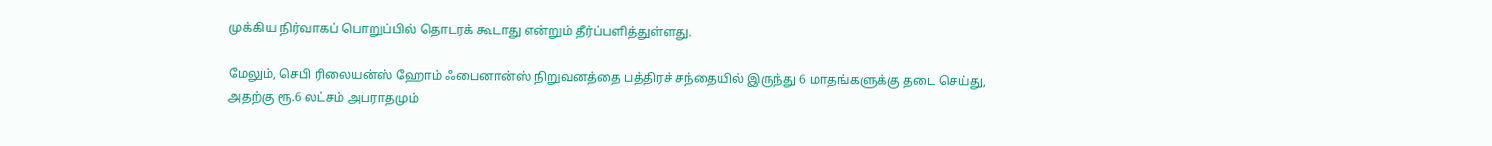முக்கிய நிர்வாகப் பொறுப்பில் தொடரக் கூடாது என்றும் தீர்ப்பளித்துள்ளது.

மேலும், செபி ரிலையன்ஸ் ஹோம் ஃபைனான்ஸ் நிறுவனத்தை பத்திரச் சந்தையில் இருந்து 6 மாதங்களுக்கு தடை செய்து, அதற்கு ரூ.6 லட்சம் அபராதமும்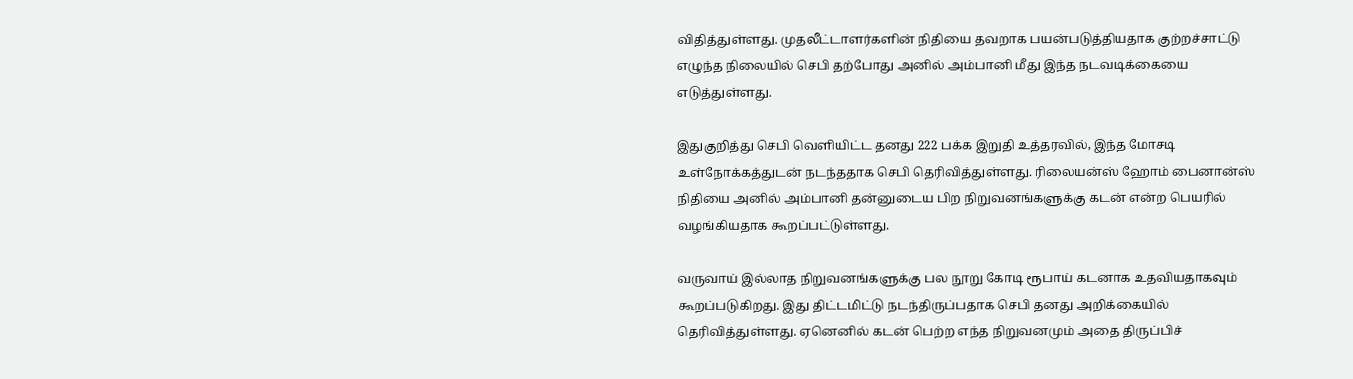விதித்துள்ளது. முதலீட்டாளர்களின் நிதியை தவறாக பயன்படுத்தியதாக குற்றச்சாட்டு எழுந்த நிலையில் செபி தற்போது அனில் அம்பானி மீது இந்த நடவடிக்கையை எடுத்துள்ளது.

இதுகுறித்து செபி வெளியிட்ட தனது 222 பக்க இறுதி உத்தரவில், இந்த மோசடி உள்நோக்கத்துடன் நடந்ததாக செபி தெரிவித்துள்ளது. ரிலையன்ஸ் ஹோம் பைனான்ஸ் நிதியை அனில் அம்பானி தன்னுடைய பிற நிறுவனங்களுக்கு கடன் என்ற பெயரில் வழங்கியதாக கூறப்பட்டுள்ளது.

வருவாய் இல்லாத நிறுவனங்களுக்கு பல நூறு கோடி ரூபாய் கடனாக உதவியதாகவும் கூறப்படுகிறது. இது திட்டமிட்டு நடந்திருப்பதாக செபி தனது அறிக்கையில் தெரிவித்துள்ளது. ஏனெனில் கடன் பெற்ற எந்த நிறுவனமும் அதை திருப்பிச்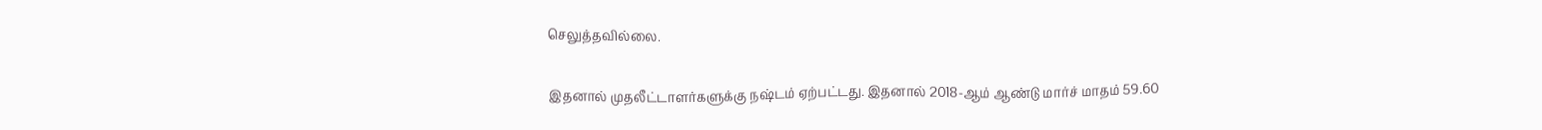செலுத்தவில்லை.

இதனால் முதலீட்டாளர்களுக்கு நஷ்டம் ஏற்பட்டது. இதனால் 2018-ஆம் ஆண்டு மார்ச் மாதம் 59.60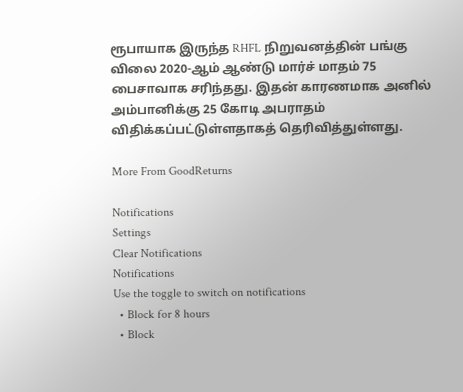ரூபாயாக இருந்த RHFL நிறுவனத்தின் பங்கு விலை 2020-ஆம் ஆண்டு மார்ச் மாதம் 75 பைசாவாக சரிந்தது. இதன் காரணமாக அனில் அம்பானிக்கு 25 கோடி அபராதம் விதிக்கப்பட்டுள்ளதாகத் தெரிவித்துள்ளது.

More From GoodReturns

Notifications
Settings
Clear Notifications
Notifications
Use the toggle to switch on notifications
  • Block for 8 hours
  • Block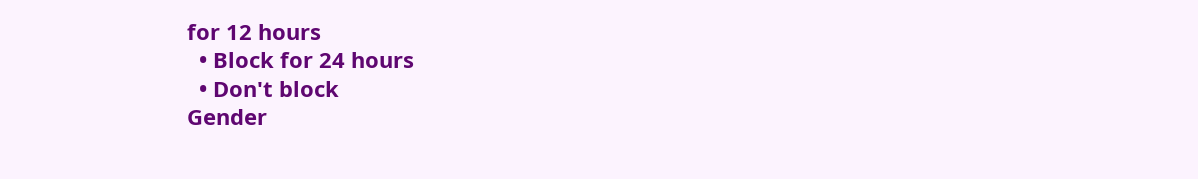for 12 hours
  • Block for 24 hours
  • Don't block
Gender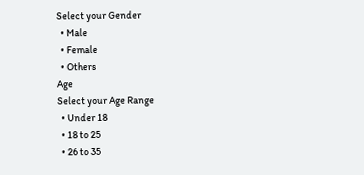Select your Gender
  • Male
  • Female
  • Others
Age
Select your Age Range
  • Under 18
  • 18 to 25
  • 26 to 35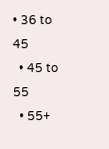• 36 to 45
  • 45 to 55
  • 55+